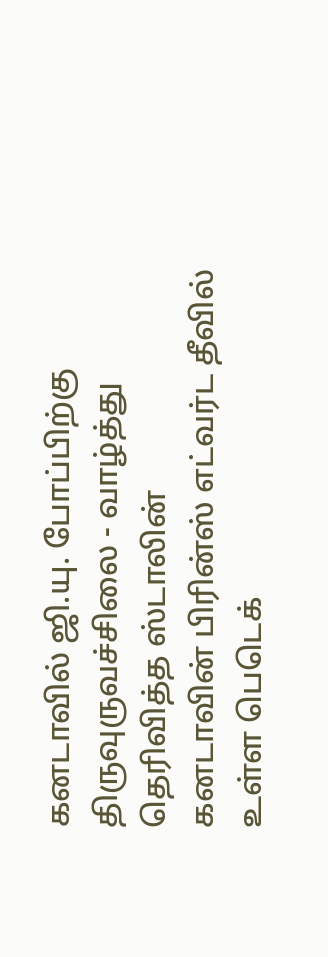கனடாவில் ஜி.யு. போப்பிற்கு திருவுருவச்சிலை - வாழ்த்து தெரிவித்த ஸ்டாலின்
கனடாவின் பிரின்ஸ் எட்வர்ட தீவில் உள்ள பெடெக்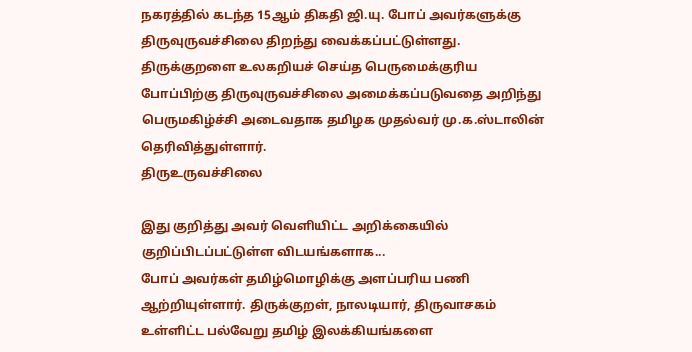நகரத்தில் கடந்த 15ஆம் திகதி ஜி.யு. போப் அவர்களுக்கு திருவுருவச்சிலை திறந்து வைக்கப்பட்டுள்ளது.
திருக்குறளை உலகறியச் செய்த பெருமைக்குரிய போப்பிற்கு திருவுருவச்சிலை அமைக்கப்படுவதை அறிந்து பெருமகிழ்ச்சி அடைவதாக தமிழக முதல்வர் மு.க.ஸ்டாலின் தெரிவித்துள்ளார்.
திருஉருவச்சிலை

இது குறித்து அவர் வெளியிட்ட அறிக்கையில் குறிப்பிடப்பட்டுள்ள விடயங்களாக...
போப் அவர்கள் தமிழ்மொழிக்கு அளப்பரிய பணி ஆற்றியுள்ளார். திருக்குறள், நாலடியார், திருவாசகம் உள்ளிட்ட பல்வேறு தமிழ் இலக்கியங்களை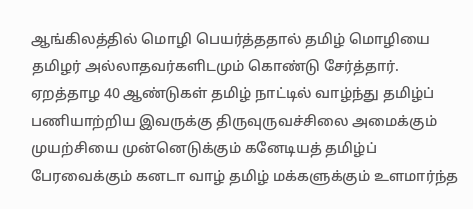ஆங்கிலத்தில் மொழி பெயர்த்ததால் தமிழ் மொழியை தமிழர் அல்லாதவர்களிடமும் கொண்டு சேர்த்தார்.
ஏறத்தாழ 40 ஆண்டுகள் தமிழ் நாட்டில் வாழ்ந்து தமிழ்ப் பணியாற்றிய இவருக்கு திருவுருவச்சிலை அமைக்கும் முயற்சியை முன்னெடுக்கும் கனேடியத் தமிழ்ப் பேரவைக்கும் கனடா வாழ் தமிழ் மக்களுக்கும் உளமார்ந்த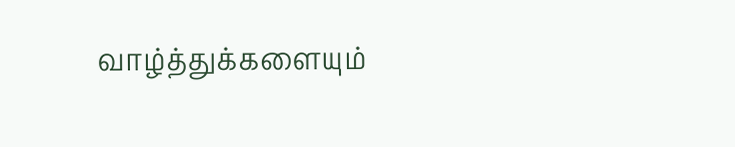வாழ்த்துக்களையும்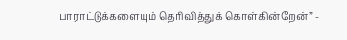பாராட்டுக்களையும் தெரிவித்துக் கொள்கின்றேன்” -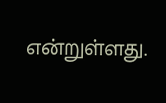என்றுள்ளது.